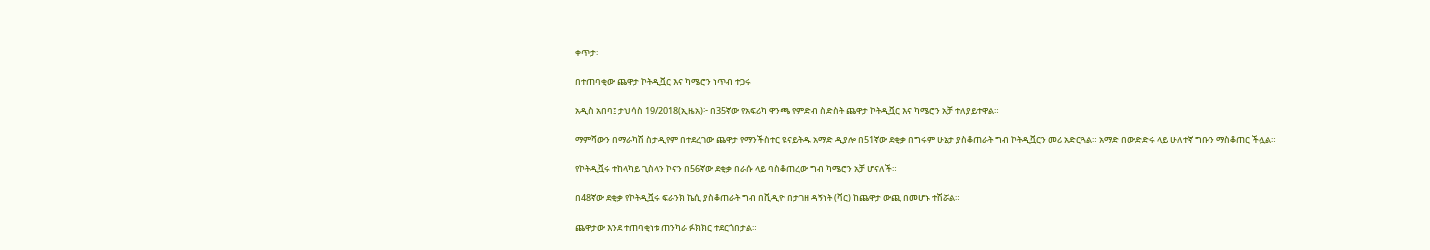ቀጥታ፡

በተጠባቂው ጨዋታ ኮትዲቯር እና ካሜሮን ነጥብ ተጋሩ

አዲስ አበባ፤ ታህሳስ 19/2018(ኢዜአ)፦ በ35ኛው የአፍሪካ ዋንጫ የምድብ ስድስት ጨዋታ ኮትዲቯር እና ካሜሮን አቻ ተለያይተዋል።

ማምሻውን በማራካሽ ስታዲየም በተደረገው ጨዋታ የማንችስተር ዩናይትዱ አማድ ዲያሎ በ51ኛው ደቂቃ በግሩም ሁኔታ ያስቆጠራት ግብ ኮትዲቯርን መሪ አድርጓል። አማድ በውድድሩ ላይ ሁለተኛ ግቡን ማስቆጠር ችሏል።

የኮትዲቯሩ ተከላካይ ጊስላን ኮናን በ56ኛው ደቂቃ በራሱ ላይ ባስቆጠረው ግብ ካሜሮን አቻ ሆናለች።

በ48ኛው ደቂቃ የኮትዲቯሩ ፍራንክ ኬሲ ያስቆጠራት ግብ በቪዲዮ በታገዘ ዳኝነት (ቫር) ከጨዋታ ውጪ በመሆኑ ተሽሯል።

ጨዋታው እንደ ተጠባቂነቱ ጠንካራ ፉክክር ተደርጎበታል።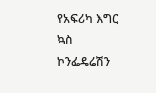የአፍሪካ እግር ኳስ ኮንፌዴሬሽን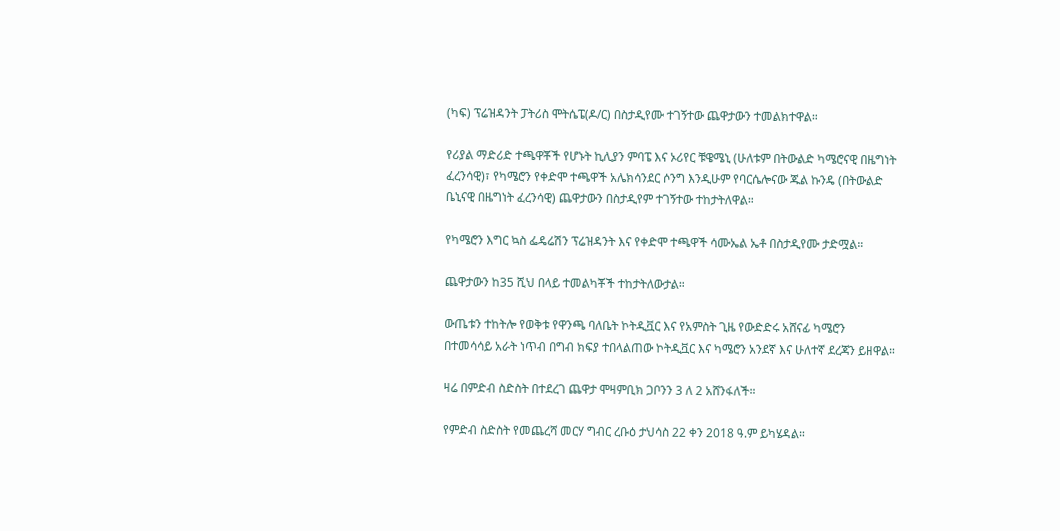(ካፍ) ፕሬዝዳንት ፓትሪስ ሞትሴፔ(ዶ/ር) በስታዲየሙ ተገኝተው ጨዋታውን ተመልክተዋል።

የሪያል ማድሪድ ተጫዋቾች የሆኑት ኪሊያን ምባፔ እና ኦሪየር ቹዌሜኒ (ሁለቱም በትውልድ ካሜሮናዊ በዜግነት ፈረንሳዊ)፣ የካሜሮን የቀድሞ ተጫዋች አሌክሳንደር ሶንግ እንዲሁም የባርሴሎናው ጁል ኩንዴ (በትውልድ ቤኒናዊ በዜግነት ፈረንሳዊ) ጨዋታውን በስታዲየም ተገኝተው ተከታትለዋል።

የካሜሮን እግር ኳስ ፌዴሬሽን ፕሬዝዳንት እና የቀድሞ ተጫዋች ሳሙኤል ኤቶ በስታዲየሙ ታድሟል።

ጨዋታውን ከ35 ሺህ በላይ ተመልካቾች ተከታትለውታል።

ውጤቱን ተከትሎ የወቅቱ የዋንጫ ባለቤት ኮትዲቯር እና የአምስት ጊዜ የውድድሩ አሸናፊ ካሜሮን በተመሳሳይ አራት ነጥብ በግብ ክፍያ ተበላልጠው ኮትዲቯር እና ካሜሮን አንደኛ እና ሁለተኛ ደረጃን ይዘዋል።

ዛሬ በምድብ ስድስት በተደረገ ጨዋታ ሞዛምቢክ ጋቦንን 3 ለ 2 አሸንፋለች።

የምድብ ስድስት የመጨረሻ መርሃ ግብር ረቡዕ ታህሳስ 22 ቀን 2018 ዓ.ም ይካሄዳል።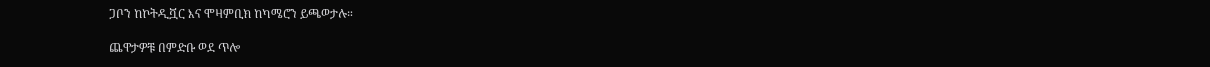ጋቦን ከኮትዲቯር እና ሞዛምቢክ ከካሜሮን ይጫወታሉ።

ጨዋታዎቹ በምድቡ ወደ ጥሎ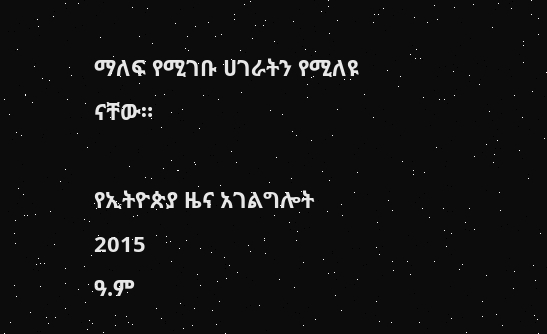ማለፍ የሚገቡ ሀገራትን የሚለዩ ናቸው።

የኢትዮጵያ ዜና አገልግሎት
2015
ዓ.ም